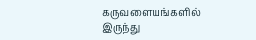கருவளையங்களில் இருந்து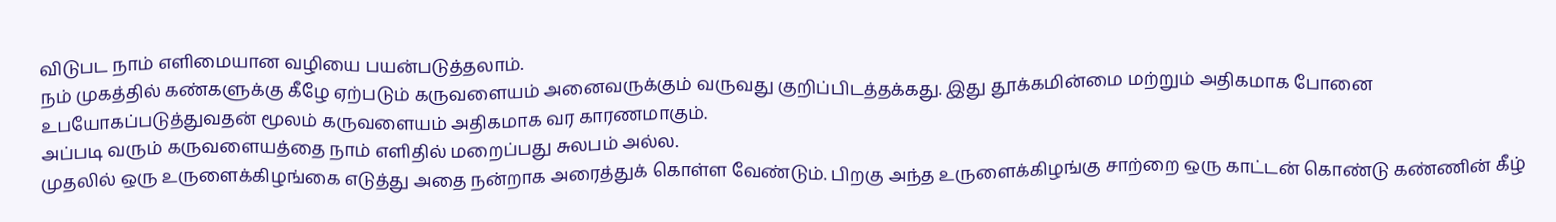விடுபட நாம் எளிமையான வழியை பயன்படுத்தலாம்.
நம் முகத்தில் கண்களுக்கு கீழே ஏற்படும் கருவளையம் அனைவருக்கும் வருவது குறிப்பிடத்தக்கது. இது தூக்கமின்மை மற்றும் அதிகமாக போனை உபயோகப்படுத்துவதன் மூலம் கருவளையம் அதிகமாக வர காரணமாகும்.
அப்படி வரும் கருவளையத்தை நாம் எளிதில் மறைப்பது சுலபம் அல்ல.
முதலில் ஒரு உருளைக்கிழங்கை எடுத்து அதை நன்றாக அரைத்துக் கொள்ள வேண்டும். பிறகு அந்த உருளைக்கிழங்கு சாற்றை ஒரு காட்டன் கொண்டு கண்ணின் கீழ்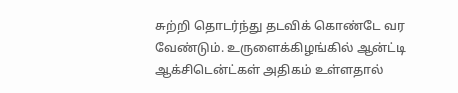சுற்றி தொடர்ந்து தடவிக் கொண்டே வர வேண்டும். உருளைக்கிழங்கில் ஆன்ட்டி ஆக்சிடென்ட்கள் அதிகம் உள்ளதால்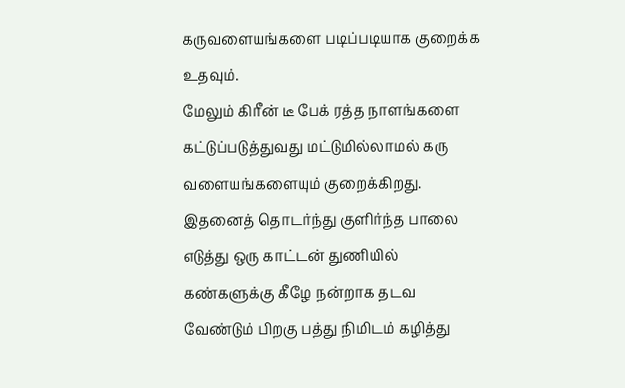கருவளையங்களை படிப்படியாக குறைக்க உதவும்.
மேலும் கிரீன் டீ பேக் ரத்த நாளங்களை கட்டுப்படுத்துவது மட்டுமில்லாமல் கரு வளையங்களையும் குறைக்கிறது.
இதனைத் தொடர்ந்து குளிர்ந்த பாலை எடுத்து ஒரு காட்டன் துணியில் கண்களுக்கு கீழே நன்றாக தடவ வேண்டும் பிறகு பத்து நிமிடம் கழித்து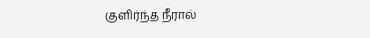குளிர்ந்த நீரால்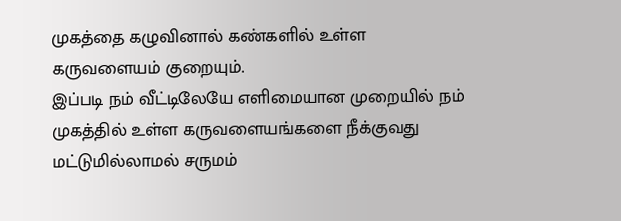முகத்தை கழுவினால் கண்களில் உள்ள கருவளையம் குறையும்.
இப்படி நம் வீட்டிலேயே எளிமையான முறையில் நம் முகத்தில் உள்ள கருவளையங்களை நீக்குவது மட்டுமில்லாமல் சருமம்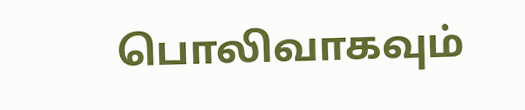பொலிவாகவும்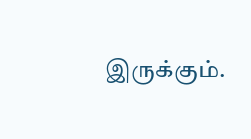இருக்கும்.